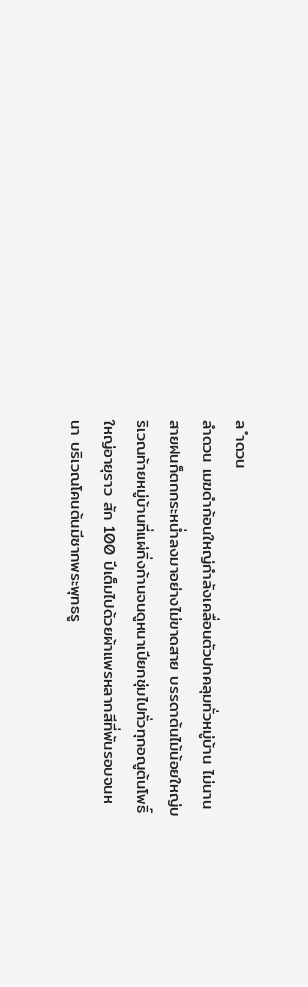ล ำดวน
ลำดวน เมฆดำก้อนใหญ่กำลังเคลื่อนตัวปกคลุมทั่วหมู่บ้าน ไม่นานสายฝนก็ตกกระหน่ำลงมาอย่างไม่ขาดสาย บรรดาต้นไม้น้อยใหญ่บริเวณท้ายหมู่บ้านที่แผ่กิ่งก้านจนดูหนาเปียกชุ่มไปทั่วทุกอณูต้นโพธิ์ใหญ่อายุราว สัก 100 ปีเต็มไปด้วยผ้าแพรหลากสีที่พันรอบจนหนา บริเวณโคนต้นมีซากพระพุทธรู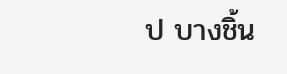ป บางชิ้น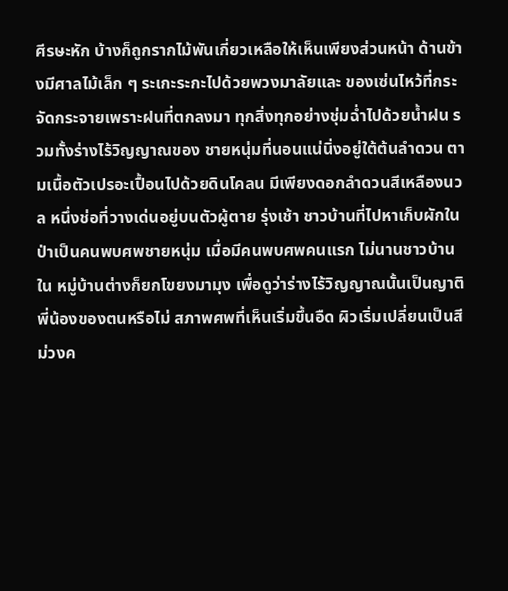ศีรษะหัก บ้างก็ถูกรากไม้พันเกี่ยวเหลือให้เห็นเพียงส่วนหน้า ด้านข้างมีศาลไม้เล็ก ๆ ระเกะระกะไปด้วยพวงมาลัยและ ของเซ่นไหว้ที่กระจัดกระจายเพราะฝนที่ตกลงมา ทุกสิ่งทุกอย่างชุ่มฉ่ำไปด้วยน้ำฝน รวมทั้งร่างไร้วิญญาณของ ชายหนุ่มที่นอนแน่นิ่งอยู่ใต้ต้นลำดวน ตามเนื้อตัวเปรอะเปื้อนไปด้วยดินโคลน มีเพียงดอกลำดวนสีเหลืองนวล หนึ่งช่อที่วางเด่นอยู่บนตัวผู้ตาย รุ่งเช้า ชาวบ้านที่ไปหาเก็บผักในป่าเป็นคนพบศพชายหนุ่ม เมื่อมีคนพบศพคนแรก ไม่นานชาวบ้านใน หมู่บ้านต่างก็ยกโขยงมามุง เพื่อดูว่าร่างไร้วิญญาณนั้นเป็นญาติพี่น้องของตนหรือไม่ สภาพศพที่เห็นเริ่มขึ้นอืด ผิวเริ่มเปลี่ยนเป็นสีม่วงค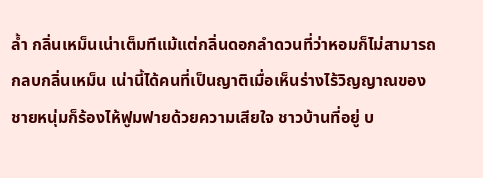ล้ำ กลิ่นเหม็นเน่าเต็มทีแม้แต่กลิ่นดอกลำดวนที่ว่าหอมก็ไม่สามารถกลบกลิ่นเหม็น เน่านี้ได้คนที่เป็นญาติเมื่อเห็นร่างไร้วิญญาณของชายหนุ่มก็ร้องไห้ฟูมฟายด้วยความเสียใจ ชาวบ้านที่อยู่ บ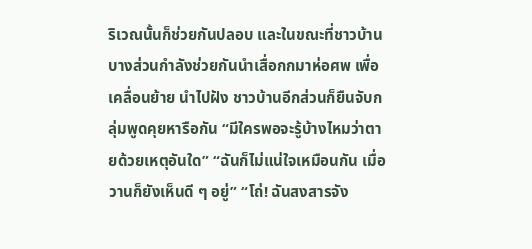ริเวณนั้นก็ช่วยกันปลอบ และในขณะที่ชาวบ้านบางส่วนกำลังช่วยกันนำเสื่อกกมาห่อศพ เพื่อเคลื่อนย้าย นำไปฝัง ชาวบ้านอีกส่วนก็ยืนจับกลุ่มพูดคุยหารือกัน “มีใครพอจะรู้บ้างไหมว่าตายด้วยเหตุอันใด” “ฉันก็ไม่แน่ใจเหมือนกัน เมื่อวานก็ยังเห็นดี ๆ อยู่” “โถ่! ฉันสงสารจัง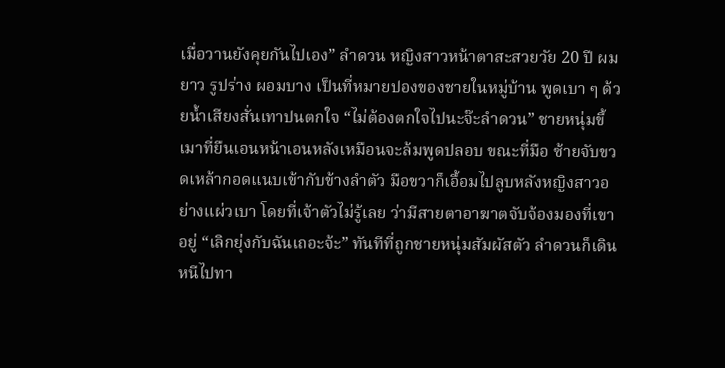เมื่อวานยังคุยกันไปเอง” ลำดวน หญิงสาวหน้าตาสะสวยวัย 20 ปี ผมยาว รูปร่าง ผอมบาง เป็นที่หมายปองของชายในหมู่บ้าน พูดเบา ๆ ด้วยน้ำเสียงสั่นเทาปนตกใจ “ไม่ต้องตกใจไปนะจ๊ะลำดวน” ชายหนุ่มขี้เมาที่ยืนเอนหน้าเอนหลังเหมือนจะล้มพูดปลอบ ขณะที่มือ ซ้ายจับขวดเหล้ากอดแนบเข้ากับข้างลำตัว มือขวาก็เอื้อมไปลูบหลังหญิงสาวอย่างแผ่วเบา โดยที่เจ้าตัวไม่รู้เลย ว่ามีสายตาอาฆาตจับจ้องมองที่เขาอยู่ “เลิกยุ่งกับฉันเถอะจ้ะ” ทันทีที่ถูกชายหนุ่มสัมผัสตัว ลำดวนก็เดินหนีไปทา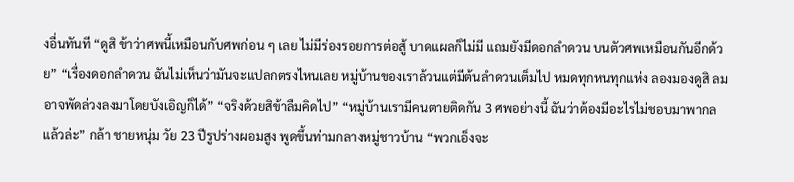งอื่นทันที “ดูสิ ข้าว่าศพนี้เหมือนกับศพก่อน ๆ เลย ไม่มีร่องรอยการต่อสู้ บาดแผลก็ไม่มี แถมยังมีดอกลำดวน บนตัวศพเหมือนกันอีกด้วย” “เรื่องดอกลำดวน ฉันไม่เห็นว่ามันจะแปลกตรงไหนเลย หมู่บ้านของเราล้วนแต่มีต้นลำดวนเต็มไป หมดทุกหนทุกแห่ง ลองมองดูสิ ลมอาจพัดล่วงลงมาโดยบังเอิญก็ได้” “จริงด้วยสิข้าลืมคิดไป” “หมู่บ้านเรามีคนตายติดกัน 3 ศพอย่างนี้ ฉันว่าต้องมีอะไรไม่ชอบมาพากลแล้วล่ะ” กล้า ชายหนุ่ม วัย 23 ปีรูปร่างผอมสูง พูดขึ้นท่ามกลางหมู่ชาวบ้าน “พวกเอ็งจะ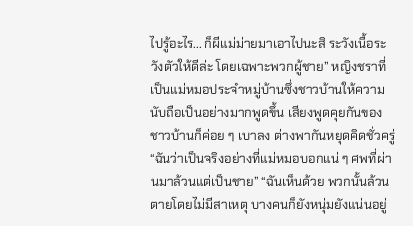ไปรู้อะไร... ก็ผีแม่ม่ายมาเอาไปนะสิ ระวังเนื้อระวังตัวให้ดีล่ะ โดยเฉพาะพวกผู้ชาย” หญิงชราที่เป็นแม่หมอประจำหมู่บ้านซึ่งชาวบ้านให้ความนับถือเป็นอย่างมากพูดขึ้น เสียงพูดคุยกันของ ชาวบ้านก็ค่อย ๆ เบาลง ต่างพากันหยุดคิดชั่วครู่ “ฉันว่าเป็นจริงอย่างที่แม่หมอบอกแน่ ๆ ศพที่ผ่านมาล้วนแต่เป็นชาย” “ฉันเห็นด้วย พวกนั้นล้วนตายโดยไม่มีสาเหตุ บางคนก็ยังหนุ่มยังแน่นอยู่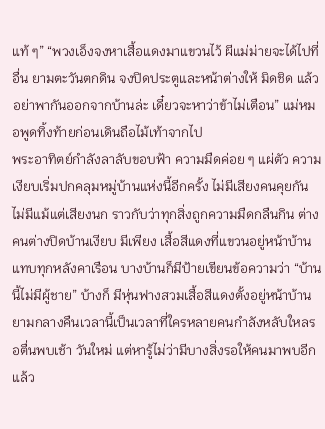แท้ ๆ” “พวงเอ็งจงหาเสื้อแดงมาแขวนไว้ ผีแม่ม่ายจะได้ไปที่อื่น ยามตะวันตกดิน จงปิดประตูและหน้าต่างให้ มิดชิด แล้วอย่าพากันออกจากบ้านล่ะ เดี๋ยวจะหาว่าข้าไม่เตือน” แม่หมอพูดทิ้งท้ายก่อนเดินถือไม้เท้าจากไป
พระอาทิตย์กำลังลาลับขอบฟ้า ความมืดค่อย ๆ แผ่ตัว ความเงียบเริ่มปกคลุมหมู่บ้านแห่งนี้อีกครั้ง ไม่มีเสียงคนคุยกัน ไม่มีแม้แต่เสียงนก ราวกับว่าทุกสิ่งถูกความมืดกลืนกิน ต่างคนต่างปิดบ้านเงียบ มีเพียง เสื้อสีแดงที่แขวนอยู่หน้าบ้านแทบทุกหลังคาเรือน บางบ้านก็มีป้ายเขียนข้อความว่า “บ้านนี้ไม่มีผู้ชาย” บ้างก็ มีหุ่นฟางสวมเสื้อสีแดงตั้งอยู่หน้าบ้าน ยามกลางคืนเวลานี้เป็นเวลาที่ใครหลายคนกำลังหลับใหลรอตื่นพบเช้า วันใหม่ แต่หารู้ไม่ว่ามีบางสิ่งรอให้คนมาพบอีกแล้ว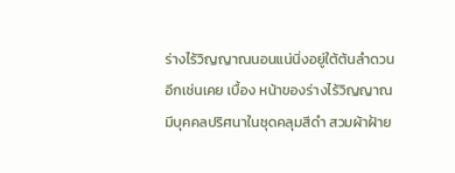ร่างไร้วิญญาณนอนแน่นิ่งอยู่ใต้ต้นลำดวนอีกเช่นเคย เบื้อง หน้าของร่างไร้วิญญาณ มีบุคคลปริศนาในชุดคลุมสีดำ สวมผ้าฝ้าย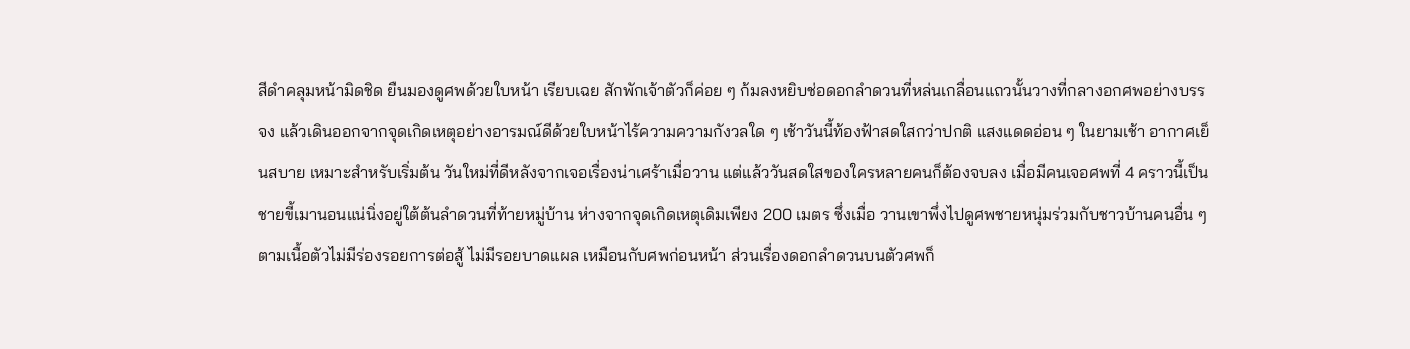สีดำคลุมหน้ามิดชิด ยืนมองดูศพด้วยใบหน้า เรียบเฉย สักพักเจ้าตัวก็ค่อย ๆ ก้มลงหยิบช่อดอกลำดวนที่หล่นเกลื่อนแถวนั้นวางที่กลางอกศพอย่างบรรจง แล้วเดินออกจากจุดเกิดเหตุอย่างอารมณ์ดีด้วยใบหน้าไร้ความความกังวลใด ๆ เช้าวันนี้ท้องฟ้าสดใสกว่าปกติ แสงแดดอ่อน ๆ ในยามเช้า อากาศเย็นสบาย เหมาะสำหรับเริ่มต้น วันใหม่ที่ดีหลังจากเจอเรื่องน่าเศร้าเมื่อวาน แต่แล้ววันสดใสของใครหลายคนก็ต้องจบลง เมื่อมีคนเจอศพที่ 4 คราวนี้เป็นชายขี้เมานอนแน่นิ่งอยู่ใต้ต้นลำดวนที่ท้ายหมู่บ้าน ห่างจากจุดเกิดเหตุเดิมเพียง 200 เมตร ซึ่งเมื่อ วานเขาพึ่งไปดูศพชายหนุ่มร่วมกับชาวบ้านคนอื่น ๆ ตามเนื้อตัวไม่มีร่องรอยการต่อสู้ ไม่มีรอยบาดแผล เหมือนกับศพก่อนหน้า ส่วนเรื่องดอกลำดวนบนตัวศพก็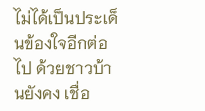ไม่ได้เป็นประเด็นข้องใจอีกต่อไป ด้วยชาวบ้านยังคง เชื่อ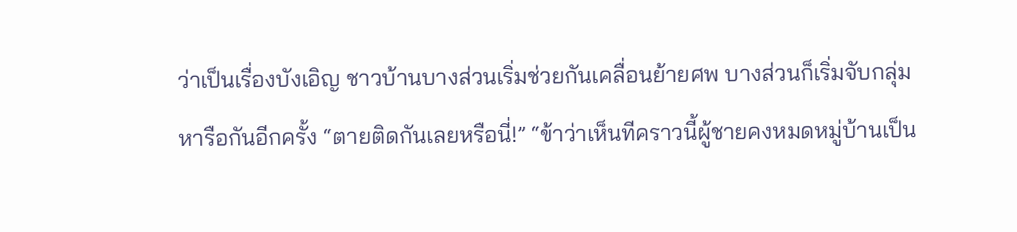ว่าเป็นเรื่องบังเอิญ ชาวบ้านบางส่วนเริ่มช่วยกันเคลื่อนย้ายศพ บางส่วนก็เริ่มจับกลุ่มหารือกันอีกครั้ง “ตายติดกันเลยหรือนี่!” “ข้าว่าเห็นทีคราวนี้ผู้ชายคงหมดหมู่บ้านเป็น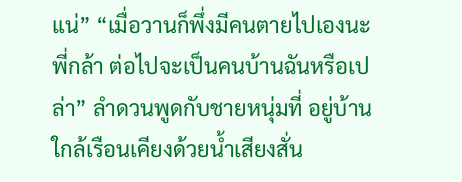แน่” “เมื่อวานก็พึ่งมีคนตายไปเองนะพี่กล้า ต่อไปจะเป็นคนบ้านฉันหรือเปล่า” ลำดวนพูดกับชายหนุ่มที่ อยู่บ้านใกล้เรือนเคียงด้วยน้ำเสียงสั่น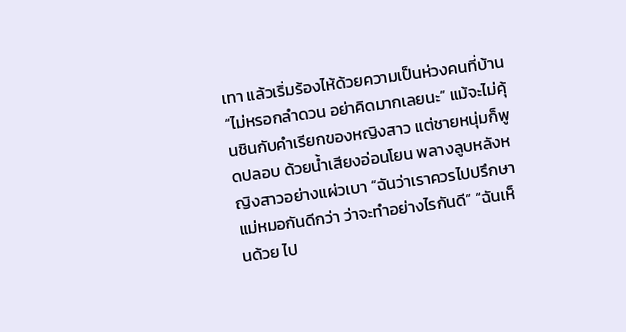เทา แล้วเริ่มร้องไห้ด้วยความเป็นห่วงคนที่บ้าน “ไม่หรอกลำดวน อย่าคิดมากเลยนะ” แม้จะไม่คุ้นชินกับคำเรียกของหญิงสาว แต่ชายหนุ่มก็พูดปลอบ ด้วยน้ำเสียงอ่อนโยน พลางลูบหลังหญิงสาวอย่างแผ่วเบา “ฉันว่าเราควรไปปรึกษาแม่หมอกันดีกว่า ว่าจะทำอย่างไรกันดี” “ฉันเห็นด้วย ไป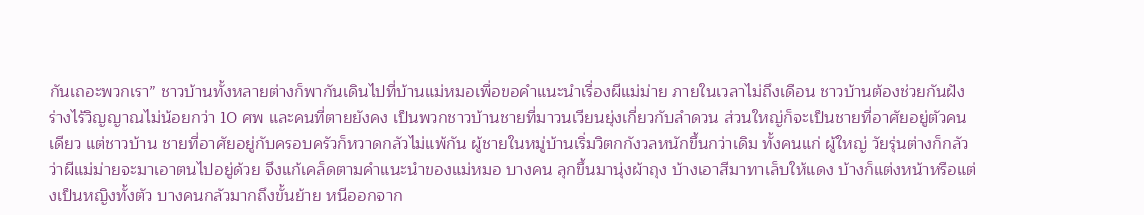กันเถอะพวกเรา” ชาวบ้านทั้งหลายต่างก็พากันเดินไปที่บ้านแม่หมอเพื่อขอคำแนะนำเรื่องผีแม่ม่าย ภายในเวลาไม่ถึงเดือน ชาวบ้านต้องช่วยกันฝังร่างไร้วิญญาณไม่น้อยกว่า 10 ศพ และคนที่ตายยังคง เป็นพวกชาวบ้านชายที่มาวนเวียนยุ่งเกี่ยวกับลำดวน ส่วนใหญ่ก็จะเป็นชายที่อาศัยอยู่ตัวคนเดียว แต่ชาวบ้าน ชายที่อาศัยอยู่กับครอบครัวก็หวาดกลัวไม่แพ้กัน ผู้ชายในหมู่บ้านเริ่มวิตกกังวลหนักขึ้นกว่าเดิม ทั้งคนแก่ ผู้ใหญ่ วัยรุ่นต่างก็กลัวว่าผีแม่ม่ายจะมาเอาตนไปอยู่ด้วย จึงแก้เคล็ดตามคำแนะนำของแม่หมอ บางคน ลุกขึ้นมานุ่งผ้าถุง บ้างเอาสีมาทาเล็บให้แดง บ้างก็แต่งหน้าหรือแต่งเป็นหญิงทั้งตัว บางคนกลัวมากถึงขั้นย้าย หนีออกจาก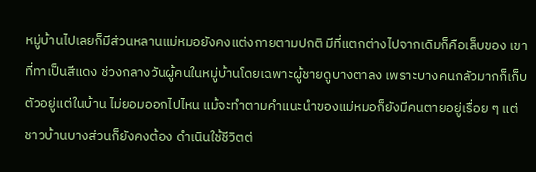หมู่บ้านไปเลยก็มีส่วนหลานแม่หมอยังคงแต่งกายตามปกติ มีที่แตกต่างไปจากเดิมก็คือเล็บของ เขาที่ทาเป็นสีแดง ช่วงกลางวันผู้คนในหมู่บ้านโดยเฉพาะผู้ชายดูบางตาลง เพราะบางคนกลัวมากก็เก็บตัวอยู่แต่ในบ้าน ไม่ยอมออกไปไหน แม้จะทำตามคำแนะนำของแม่หมอก็ยังมีคนตายอยู่เรื่อย ๆ แต่ชาวบ้านบางส่วนก็ยังคงต้อง ดำเนินใช้ชีวิตต่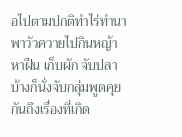อไปตามปกติทำไร่ทำนา พาวัวควายไปกินหญ้า หาฝืน เก็บผัก จับปลา บ้างก็นั่งจับกลุ่มพูดคุย กันถึงเรื่องที่เกิด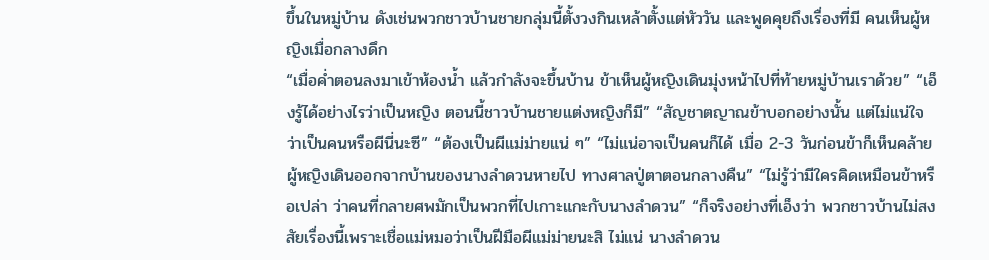ขึ้นในหมู่บ้าน ดังเช่นพวกชาวบ้านชายกลุ่มนี้ตั้งวงกินเหล้าตั้งแต่หัววัน และพูดคุยถึงเรื่องที่มี คนเห็นผู้หญิงเมื่อกลางดึก
“เมื่อค่ำตอนลงมาเข้าห้องน้ำ แล้วกำลังจะขึ้นบ้าน ข้าเห็นผู้หญิงเดินมุ่งหน้าไปที่ท้ายหมู่บ้านเราด้วย” “เอ็งรู้ได้อย่างไรว่าเป็นหญิง ตอนนี้ชาวบ้านชายแต่งหญิงก็มี” “สัญชาตญาณข้าบอกอย่างนั้น แต่ไม่แน่ใจว่าเป็นคนหรือผีนี่นะซี” “ต้องเป็นผีแม่ม่ายแน่ ๆ” “ไม่แน่อาจเป็นคนก็ได้ เมื่อ 2-3 วันก่อนข้าก็เห็นคล้ายผู้หญิงเดินออกจากบ้านของนางลำดวนหายไป ทางศาลปู่ตาตอนกลางคืน” “ไม่รู้ว่ามีใครคิดเหมือนข้าหรือเปล่า ว่าคนที่กลายศพมักเป็นพวกที่ไปเกาะแกะกับนางลำดวน” “ก็จริงอย่างที่เอ็งว่า พวกชาวบ้านไม่สงสัยเรื่องนี้เพราะเชื่อแม่หมอว่าเป็นฝีมือผีแม่ม่ายนะสิ ไม่แน่ นางลำดวน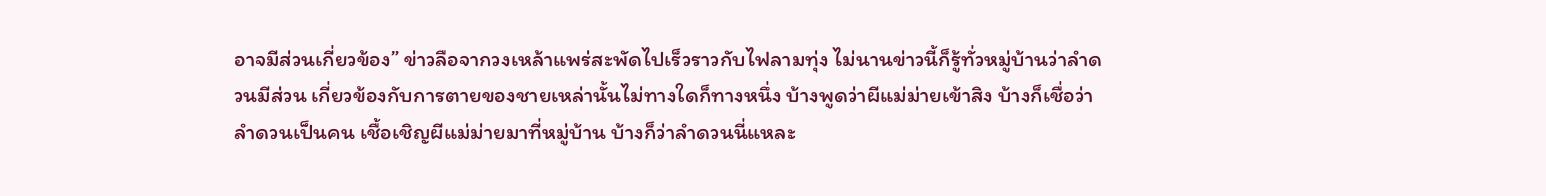อาจมีส่วนเกี่ยวข้อง” ข่าวลือจากวงเหล้าแพร่สะพัดไปเร็วราวกับไฟลามทุ่ง ไม่นานข่าวนี้ก็รู้ทั่วหมู่บ้านว่าลำดวนมีส่วน เกี่ยวข้องกับการตายของชายเหล่านั้นไม่ทางใดก็ทางหนึ่ง บ้างพูดว่าผีแม่ม่ายเข้าสิง บ้างก็เชื่อว่าลำดวนเป็นคน เชื้อเชิญผีแม่ม่ายมาที่หมู่บ้าน บ้างก็ว่าลำดวนนี่แหละ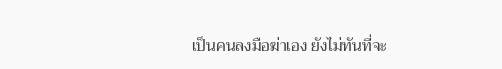เป็นคนลงมือฆ่าเอง ยังไม่ทันที่จะ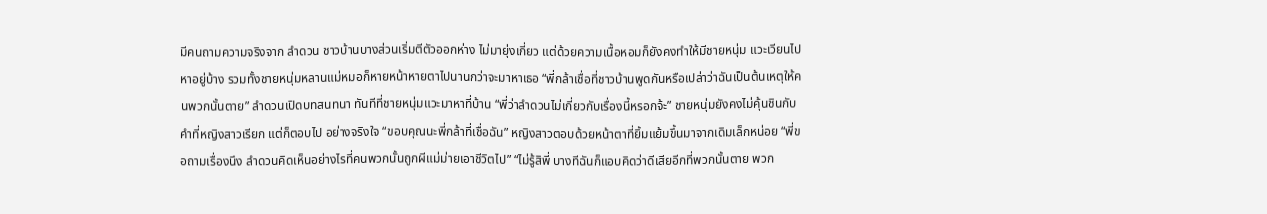มีคนถามความจริงจาก ลำดวน ชาวบ้านบางส่วนเริ่มตีตัวออกห่าง ไม่มายุ่งเกี่ยว แต่ด้วยความเนื้อหอมก็ยังคงทำให้มีชายหนุ่ม แวะเวียนไปหาอยู่บ้าง รวมทั้งชายหนุ่มหลานแม่หมอก็หายหน้าหายตาไปนานกว่าจะมาหาเธอ “พี่กล้าเชื่อที่ชาวบ้านพูดกันหรือเปล่าว่าฉันเป็นต้นเหตุให้คนพวกนั้นตาย” ลำดวนเปิดบทสนทนา ทันทีที่ชายหนุ่มแวะมาหาที่บ้าน “พี่ว่าลำดวนไม่เกี่ยวกับเรื่องนี้หรอกจ้ะ” ชายหนุ่มยังคงไม่คุ้นชินกับคำที่หญิงสาวเรียก แต่ก็ตอบไป อย่างจริงใจ “ขอบคุณนะพี่กล้าที่เชื่อฉัน” หญิงสาวตอบด้วยหน้าตาที่ยิ้มแย้มขึ้นมาจากเดิมเล็กหน่อย “พี่ขอถามเรื่องนึง ลำดวนคิดเห็นอย่างไรที่คนพวกนั้นถูกผีแม่ม่ายเอาชีวิตไป” “ไม่รู้สิพี่ บางทีฉันก็แอบคิดว่าดีเสียอีกที่พวกนั้นตาย พวก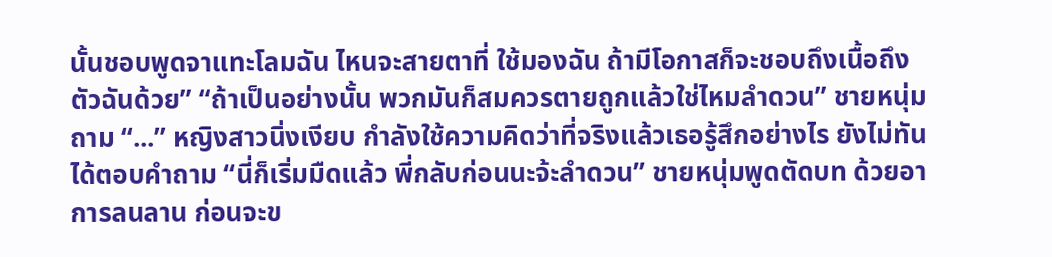นั้นชอบพูดจาแทะโลมฉัน ไหนจะสายตาที่ ใช้มองฉัน ถ้ามีโอกาสก็จะชอบถึงเนื้อถึงตัวฉันด้วย” “ถ้าเป็นอย่างนั้น พวกมันก็สมควรตายถูกแล้วใช่ไหมลำดวน” ชายหนุ่มถาม “...” หญิงสาวนิ่งเงียบ กำลังใช้ความคิดว่าที่จริงแล้วเธอรู้สึกอย่างไร ยังไม่ทันได้ตอบคำถาม “นี่ก็เริ่มมืดแล้ว พี่กลับก่อนนะจ้ะลำดวน” ชายหนุ่มพูดตัดบท ด้วยอาการลนลาน ก่อนจะข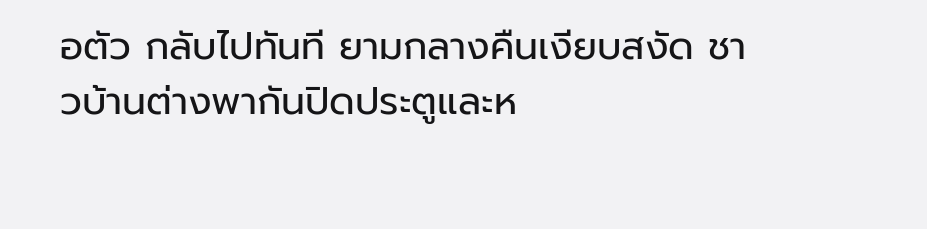อตัว กลับไปทันที ยามกลางคืนเงียบสงัด ชาวบ้านต่างพากันปิดประตูและห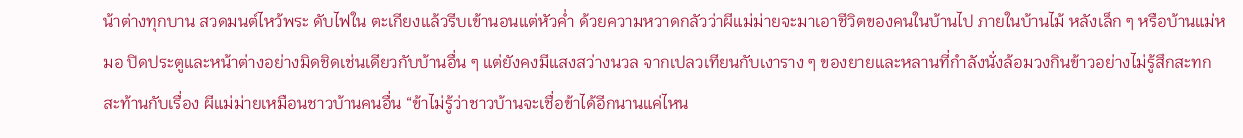น้าต่างทุกบาน สวดมนต์ไหว้พระ ดับไฟใน ตะเกียงแล้วรีบเข้านอนแต่หัวค่ำ ด้วยความหวาดกลัวว่าผีแม่ม่ายจะมาเอาชีวิตของคนในบ้านไป ภายในบ้านไม้ หลังเล็ก ๆ หรือบ้านแม่หมอ ปิดประตูและหน้าต่างอย่างมิดชิดเช่นเดียวกับบ้านอื่น ๆ แต่ยังคงมีแสงสว่างนวล จากเปลวเทียนกับเงาราง ๆ ของยายและหลานที่กำลังนั่งล้อมวงกินข้าวอย่างไม่รู้สึกสะทกสะท้านกับเรื่อง ผีแม่ม่ายเหมือนชาวบ้านคนอื่น “ข้าไม่รู้ว่าชาวบ้านจะเชื่อข้าได้อีกนานแค่ไหน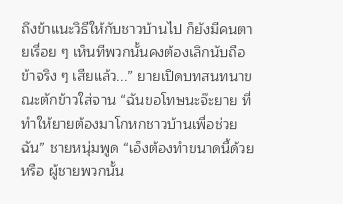ถึงข้าแนะวิธีให้กับชาวบ้านไป ก็ยังมีคนตายเรื่อย ๆ เห็นทีพวกนั้นคงต้องเลิกนับถือข้าจริง ๆ เสียแล้ว...” ยายเปิดบทสนทนาขณะตักข้าวใส่จาน “ฉันขอโทษนะจ๊ะยาย ที่ทำให้ยายต้องมาโกหกชาวบ้านเพื่อช่วยฉัน” ชายหนุ่มพูด “เอ็งต้องทำขนาดนี้ด้วยหรือ ผู้ชายพวกนั้น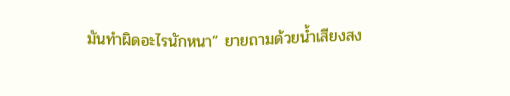มันทำผิดอะไรนักหนา” ยายถามด้วยน้ำเสียงสง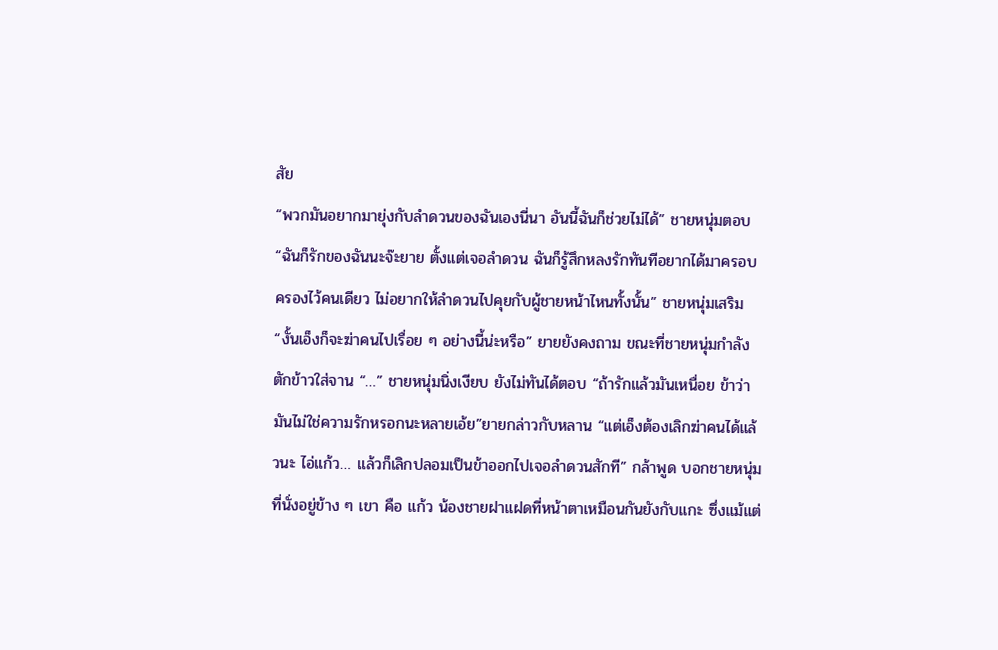สัย
“พวกมันอยากมายุ่งกับลำดวนของฉันเองนี่นา อันนี้ฉันก็ช่วยไม่ได้” ชายหนุ่มตอบ “ฉันก็รักของฉันนะจ๊ะยาย ตั้งแต่เจอลำดวน ฉันก็รู้สึกหลงรักทันทีอยากได้มาครอบครองไว้คนเดียว ไม่อยากให้ลำดวนไปคุยกับผู้ชายหน้าไหนทั้งนั้น” ชายหนุ่มเสริม “งั้นเอ็งก็จะฆ่าคนไปเรื่อย ๆ อย่างนี้น่ะหรือ” ยายยังคงถาม ขณะที่ชายหนุ่มกำลังตักข้าวใส่จาน “…” ชายหนุ่มนิ่งเงียบ ยังไม่ทันได้ตอบ “ถ้ารักแล้วมันเหนื่อย ข้าว่ามันไม่ใช่ความรักหรอกนะหลายเอ้ย”ยายกล่าวกับหลาน “แต่เอ็งต้องเลิกฆ่าคนได้แล้วนะ ไอ่แก้ว… แล้วก็เลิกปลอมเป็นข้าออกไปเจอลำดวนสักที” กล้าพูด บอกชายหนุ่มที่นั่งอยู่ข้าง ๆ เขา คือ แก้ว น้องชายฝาแฝดที่หน้าตาเหมือนกันยังกับแกะ ซึ่งแม้แต่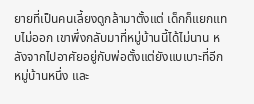ยายที่เป็นคนเลี้ยงดูกล้ามาตั้งแต่ เด็กก็แยกแทบไม่ออก เขาพึ่งกลับมาที่หมู่บ้านนี้ได้ไม่นาน หลังจากไปอาศัยอยู่กับพ่อตั้งแต่ยังแบเบาะที่อีก หมู่บ้านหนึ่ง และ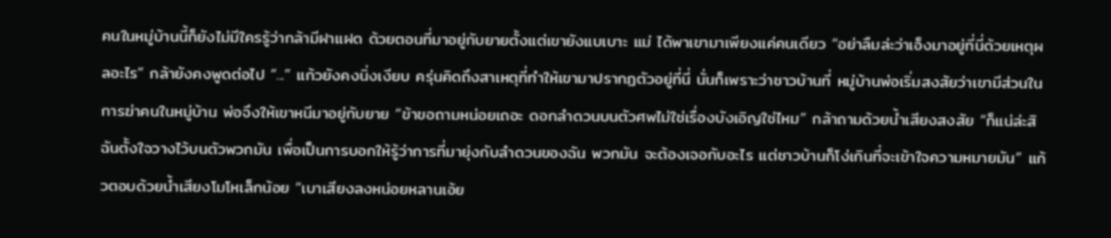คนในหมู่บ้านนี้ก็ยังไม่มีใครรู้ว่ากล้ามีฝาแฝด ด้วยตอนที่มาอยู่กับยายตั้งแต่เขายังแบเบาะ แม่ ได้พาเขามาเพียงแค่คนเดียว “อย่าลืมล่ะว่าเอ็งมาอยู่ที่นี่ด้วยเหตุผลอะไร” กล้ายังคงพูดต่อไป “...” แก้วยังคงนิ่งเงียบ ครุ่นคิดถึงสาเหตุที่ทำให้เขามาปรากฏตัวอยู่ที่นี่ นั่นก็เพราะว่าชาวบ้านที่ หมู่บ้านพ่อเริ่มสงสัยว่าเขามีส่วนในการฆ่าคนในหมู่บ้าน พ่อจึงให้เขาหนีมาอยู่กับยาย “ข้าขอถามหน่อยเถอะ ดอกลำดวนบนตัวศพไม่ใช่เรื่องบังเอิญใช่ไหม” กล้าถามด้วยน้ำเสียงสงสัย “ก็แน่ล่ะสิ ฉันตั้งใจวางไว้บนตัวพวกมัน เพื่อเป็นการบอกให้รู้ว่าการที่มายุ่งกับลำดวนของฉัน พวกมัน จะต้องเจอกับอะไร แต่ชาวบ้านก็โง่เกินที่จะเข้าใจความหมายมัน” แก้วตอบด้วยน้ำเสียงโมโหเล็กน้อย “เบาเสียงลงหน่อยหลานเอ้ย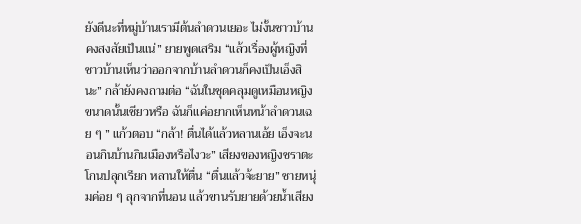ยังดีนะที่หมู่บ้านเรามีต้นลำดวนเยอะ ไม่งั้นชาวบ้านคงสงสัยเป็นแน่” ยายพูดเสริม “แล้วเรื่องผู้หญิงที่ชาวบ้านเห็นว่าออกจากบ้านลำดวนก็คงเป็นเอ็งสินะ” กล้ายังคงถามต่อ “ฉันในชุดคลุมดูเหมือนหญิงขนาดนั้นเชียวหรือ ฉันก็แค่อยากเห็นหน้าลำดวนเฉย ๆ ” แก้วตอบ “กล้า! ตื่นได้แล้วหลานเอ้ย เอ็งจะนอนกินบ้านกินเมืองหรือไงวะ” เสียงของหญิงชราตะโกนปลุกเรียก หลานให้ตื่น “ตื่นแล้วจ้ะยาย” ชายหนุ่มค่อย ๆ ลุกจากที่นอน แล้วขานรับยายด้วยน้ำเสียง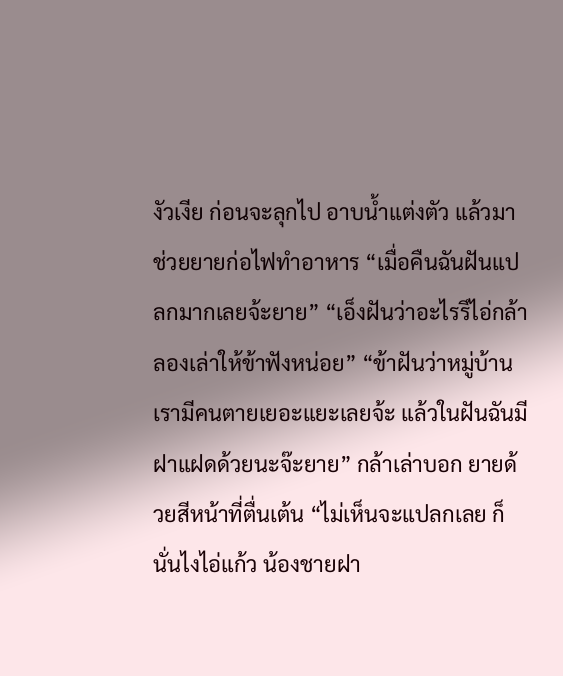งัวเงีย ก่อนจะลุกไป อาบน้ำแต่งตัว แล้วมาช่วยยายก่อไฟทำอาหาร “เมื่อคืนฉันฝันแปลกมากเลยจ้ะยาย” “เอ็งฝันว่าอะไรรึไอ่กล้า ลองเล่าให้ข้าฟังหน่อย” “ข้าฝันว่าหมู่บ้านเรามีคนตายเยอะแยะเลยจ้ะ แล้วในฝันฉันมีฝาแฝดด้วยนะจ๊ะยาย” กล้าเล่าบอก ยายด้วยสีหน้าที่ตื่นเต้น “ไม่เห็นจะแปลกเลย ก็นั่นไงไอ่แก้ว น้องชายฝา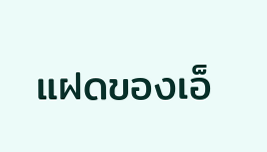แฝดของเอ็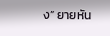ง” ยายหัน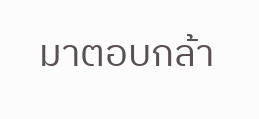มาตอบกล้า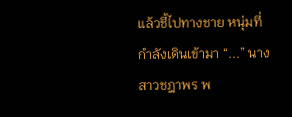แล้วชี้ไปทางชาย หนุ่มที่กำลังเดินเข้ามา “...” นางสาวชฎาพร พ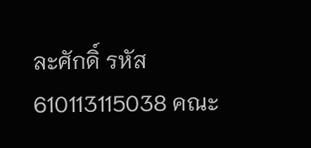ละศักดิ์ รหัส 610113115038 คณะ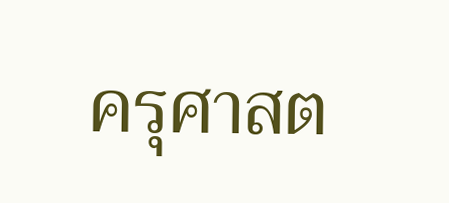ครุศาสต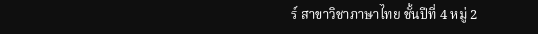ร์ สาขาวิชาภาษาไทย ชั้นปีที่ 4 หมู่ 2